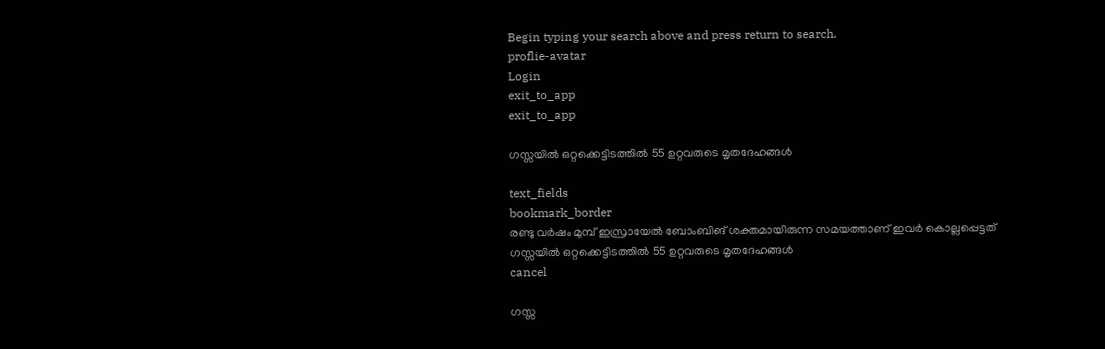Begin typing your search above and press return to search.
proflie-avatar
Login
exit_to_app
exit_to_app

ഗസ്സയിൽ ഒറ്റക്കെട്ടിടത്തിൽ 55 ഉറ്റവരുടെ മൃതദേഹങ്ങൾ

text_fields
bookmark_border
രണ്ടു വർഷം മുമ്പ് ഇസ്രായേൽ ബോംബിങ് ശക്തമായിരുന്ന സമയത്താണ് ഇവർ കൊല്ലപ്പെട്ടത്
ഗസ്സയിൽ ഒറ്റക്കെട്ടിടത്തിൽ 55 ഉറ്റവരുടെ മൃതദേഹങ്ങൾ
cancel

ഗസ്സ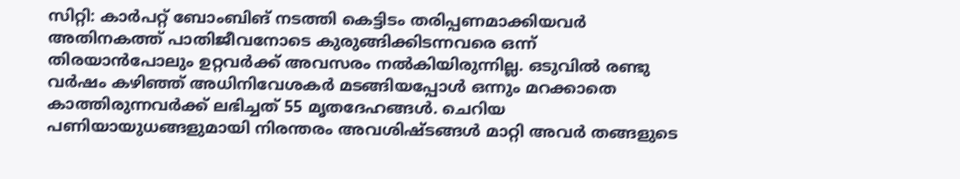സിറ്റി: കാർപറ്റ് ബോംബിങ് നടത്തി കെട്ടിടം തരിപ്പണമാക്കിയവർ അതിനകത്ത് പാതിജീവനോടെ കുരുങ്ങിക്കിടന്നവരെ ഒന്ന് തിരയാൻപോലും ഉറ്റവർക്ക് അവസരം നൽകിയിരുന്നില്ല. ഒടുവിൽ രണ്ടു വർഷം കഴിഞ്ഞ് അധിനിവേശകർ മടങ്ങിയപ്പോൾ ഒന്നും മറക്കാതെ കാത്തിരുന്നവർക്ക് ലഭിച്ചത് 55 മൃതദേഹങ്ങൾ. ചെറിയ പണിയായുധങ്ങളുമായി നിരന്തരം അവശിഷ്ടങ്ങൾ മാറ്റി അവർ തങ്ങളുടെ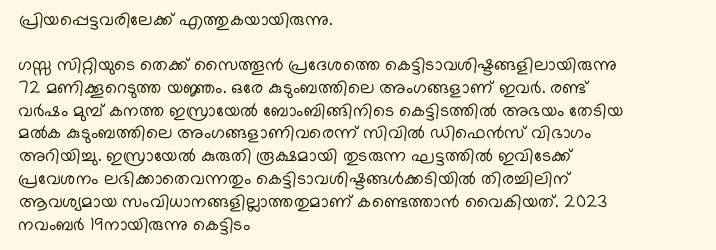പ്രിയപ്പെട്ടവരിലേക്ക് എത്തുകയായിരുന്നു.

ഗസ്സ സിറ്റിയുടെ തെക്ക് സൈത്തൂൻ പ്രദേശത്തെ കെട്ടിടാവശിഷ്ടങ്ങളിലായിരുന്നു 72 മണിക്കൂറെടുത്ത യജ്ഞം. ഒരേ കുടുംബത്തിലെ അംഗങ്ങളാണ് ഇവർ. രണ്ട് വർഷം മുമ്പ് കനത്ത ഇസ്രായേൽ ബോംബിങ്ങിനിടെ കെട്ടിടത്തിൽ അഭയം തേടിയ മൽക കുടുംബത്തിലെ അംഗങ്ങളാണിവരെന്ന് സിവിൽ ഡിഫെൻസ് വിഭാഗം അറിയിച്ചു. ഇസ്രായേൽ കുരുതി രൂക്ഷമായി തുടരുന്ന ഘട്ടത്തിൽ ഇവിടേക്ക് പ്രവേശനം ലഭിക്കാതെവന്നതും കെട്ടിടാവശിഷ്ടങ്ങൾക്കടിയിൽ തിരച്ചിലിന് ആവശ്യമായ സംവിധാനങ്ങളില്ലാത്തതുമാണ് കണ്ടെത്താൻ വൈകിയത്. 2023 നവംബർ 19നായിരുന്നു കെട്ടിടം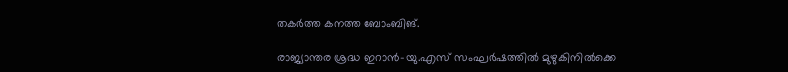തകർത്ത കനത്ത ബോംബിങ്.

രാജ്യാന്തര ശ്രദ്ധ ഇറാൻ-യു.എസ് സംഘർഷത്തിൽ മുഴുകിനിൽക്കെ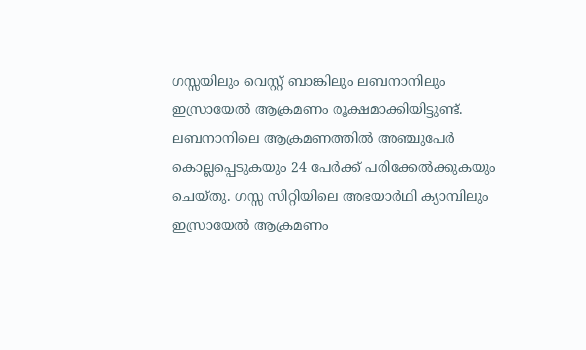ഗസ്സയിലും വെസ്റ്റ് ബാങ്കിലും ലബനാനിലും ഇസ്രായേൽ ആക്രമണം രൂക്ഷമാക്കിയിട്ടുണ്ട്. ലബനാനിലെ ആക്രമണത്തിൽ അഞ്ചുപേർ കൊല്ലപ്പെടുകയും 24 പേർക്ക് പരിക്കേൽക്കുകയും ചെയ്തു. ഗസ്സ സിറ്റിയിലെ അഭയാർഥി ക്യാമ്പിലും ഇസ്രായേൽ ആക്രമണം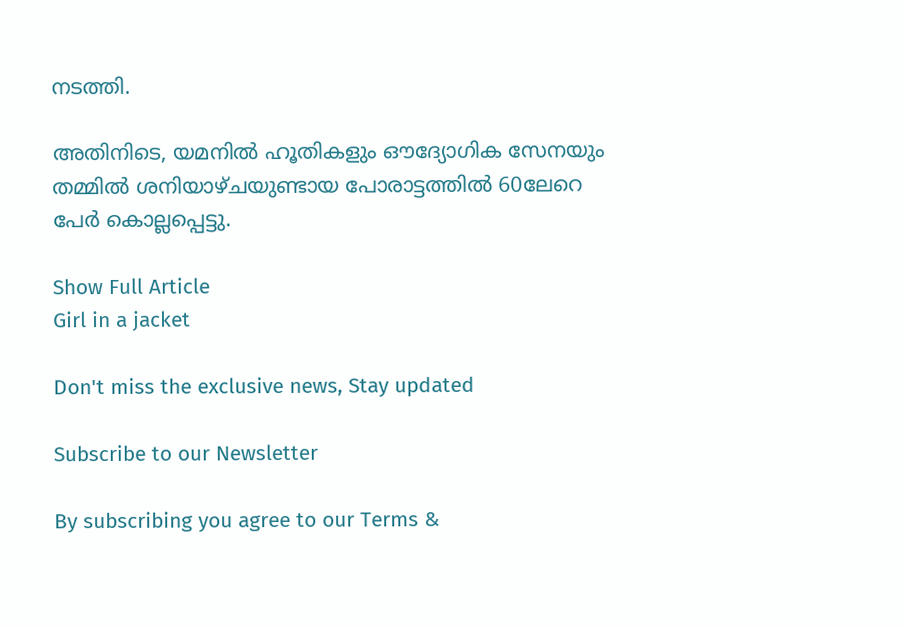നടത്തി.

അതിനിടെ, യമനിൽ ഹൂതികളും ഔദ്യോഗിക സേനയും തമ്മിൽ ശനിയാഴ്ചയുണ്ടായ പോരാട്ടത്തിൽ 60ലേറെ പേർ കൊല്ലപ്പെട്ടു.

Show Full Article
Girl in a jacket

Don't miss the exclusive news, Stay updated

Subscribe to our Newsletter

By subscribing you agree to our Terms &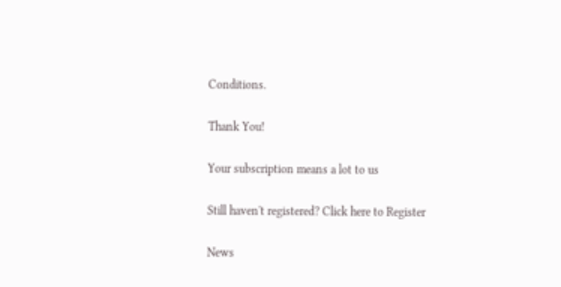Conditions.

Thank You!

Your subscription means a lot to us

Still haven't registered? Click here to Register

News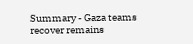Summary - Gaza teams recover remains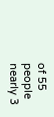of 55 people nearly 3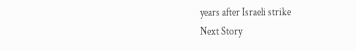years after Israeli strike
Next Story